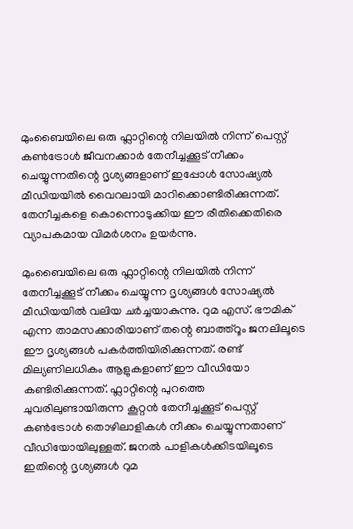മുംബൈയിലെ ഒരു ഫ്ലാറ്റിന്റെ നിലയിൽ നിന്ന് പെസ്റ്റ് കൺട്രോൾ ജീവനക്കാർ തേനീച്ചക്കൂട് നീക്കം ചെയ്യുന്നതിന്റെ ദൃശ്യങ്ങളാണ് ഇപ്പോള്‍ സോഷ്യൽ മീഡിയയിൽ വൈറലായി മാറിക്കൊണ്ടിരിക്കുന്നത്. തേനീച്ചകളെ കൊന്നൊടുക്കിയ ഈ രീതിക്കെതിരെ വ്യാപകമായ വിമർശനം ഉയർന്നു.

മുംബൈയിലെ ഒരു ഫ്ലാറ്റിന്റെ നിലയിൽ നിന്ന് തേനീച്ചക്കൂട് നീക്കം ചെയ്യുന്ന ദൃശ്യങ്ങൾ സോഷ്യൽ മീഡിയയിൽ വലിയ ചർച്ചയാകുന്നു. റുമ എസ്. ഭൗമിക് എന്ന താമസക്കാരിയാണ് തന്റെ ബാത്ത്റൂം ജനലിലൂടെ ഈ ദൃശ്യങ്ങൾ പകർത്തിയിരിക്കുന്നത്. രണ്ട് മില്യണിലധികം ആളുകളാണ് ഈ വീഡിയോ കണ്ടിരിക്കുന്നത്. ഫ്ലാറ്റിന്റെ പുറത്തെ ചുവരിലുണ്ടായിരുന്ന കൂറ്റൻ തേനീച്ചക്കൂട് പെസ്റ്റ് കൺട്രോൾ തൊഴിലാളികൾ നീക്കം ചെയ്യുന്നതാണ് വീഡിയോയിലുള്ളത്. ജനൽ പാളികൾക്കിടയിലൂടെ ഇതിന്റെ ദൃശ്യങ്ങൾ റുമ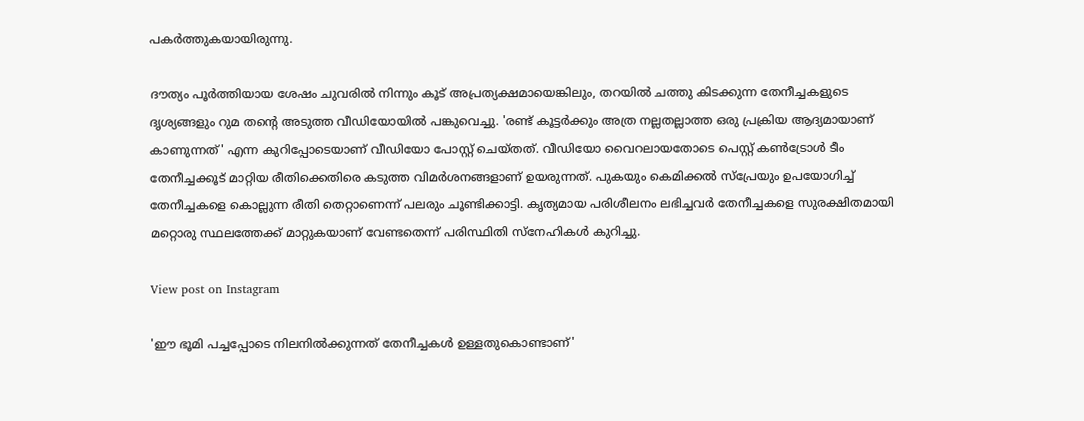പകർത്തുകയായിരുന്നു.

ദൗത്യം പൂർത്തിയായ ശേഷം ചുവരിൽ നിന്നും കൂട് അപ്രത്യക്ഷമായെങ്കിലും, തറയിൽ ചത്തു കിടക്കുന്ന തേനീച്ചകളുടെ ദൃശ്യങ്ങളും റുമ തന്റെ അടുത്ത വീഡിയോയിൽ പങ്കുവെച്ചു. 'രണ്ട് കൂട്ടർക്കും അത്ര നല്ലതല്ലാത്ത ഒരു പ്രക്രിയ ആദ്യമായാണ് കാണുന്നത്' എന്ന കുറിപ്പോടെയാണ് വീഡിയോ പോസ്റ്റ് ചെയ്തത്. വീഡിയോ വൈറലായതോടെ പെസ്റ്റ് കൺട്രോൾ ടീം തേനീച്ചക്കൂട് മാറ്റിയ രീതിക്കെതിരെ കടുത്ത വിമർശനങ്ങളാണ് ഉയരുന്നത്. പുകയും കെമിക്കൽ സ്പ്രേയും ഉപയോഗിച്ച് തേനീച്ചകളെ കൊല്ലുന്ന രീതി തെറ്റാണെന്ന് പലരും ചൂണ്ടിക്കാട്ടി. കൃത്യമായ പരിശീലനം ലഭിച്ചവർ തേനീച്ചകളെ സുരക്ഷിതമായി മറ്റൊരു സ്ഥലത്തേക്ക് മാറ്റുകയാണ് വേണ്ടതെന്ന് പരിസ്ഥിതി സ്നേഹികൾ കുറിച്ചു.

View post on Instagram

'ഈ ഭൂമി പച്ചപ്പോടെ നിലനിൽക്കുന്നത് തേനീച്ചകൾ ഉള്ളതുകൊണ്ടാണ്'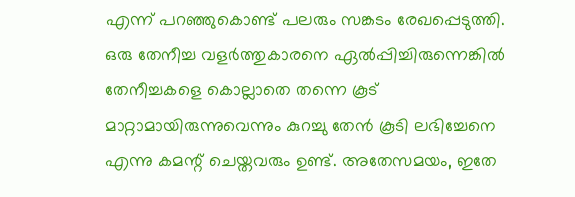എന്ന് പറഞ്ഞുകൊണ്ട് പലരും സങ്കടം രേഖപ്പെടുത്തി. ഒരു തേനീച്ച വളർത്തുകാരനെ ഏൽപ്പിച്ചിരുന്നെങ്കിൽ തേനീച്ചകളെ കൊല്ലാതെ തന്നെ കൂട് മാറ്റാമായിരുന്നുവെന്നും കുറച്ചു തേൻ കൂടി ലഭിച്ചേനെ എന്നു കമന്റ് ചെയ്തവരും ഉണ്ട്. അതേസമയം, ഇതേ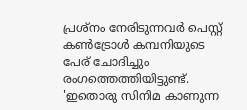പ്രശ്നം നേരിടുന്നവർ പെസ്റ്റ് കൺട്രോൾ കമ്പനിയുടെ പേര് ചോദിച്ചും രംഗത്തെത്തിയിട്ടുണ്ട്. 'ഇതൊരു സിനിമ കാണുന്ന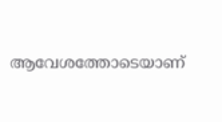ആവേശത്തോടെയാണ്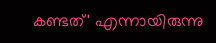കണ്ടത്' എന്നായിരുന്നു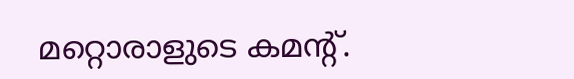മറ്റൊരാളുടെ കമന്റ്.